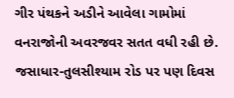ગીર પંથકને અડીને આવેલા ગામોમાં વનરાજોની અવરજવર સતત વધી રહી છે. જસાધાર-તુલસીશ્યામ રોડ પર પણ દિવસ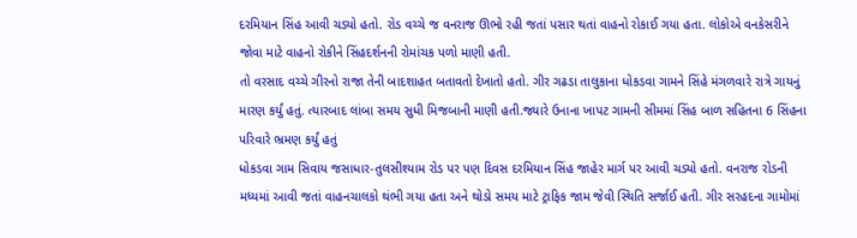દરમિયાન સિંહ આવી ચડ્યો હતો. રોડ વચ્ચે જ વનરાજ ઊભો રહી જતાં પસાર થતાં વાહનો રોકાઈ ગયા હતા. લોકોએ વનકેસરીને જોવા માટે વાહનો રોકીને સિંહદર્શનની રોમાંચક પળો માણી હતી.
તો વરસાદ વચ્ચે ગીરનો રાજા તેની બાદશાહત બતાવતો દેખાતો હતો. ગીર ગઢડા તાલુકાના ધોકડવા ગામને સિંહે મંગળવારે રાત્રે ગાયનું મારણ કર્યું હતું. ત્યારબાદ લાંબા સમય સુધી મિજબાની માણી હતી.જ્યારે ઉનાના ખાપટ ગામની સીમમાં સિંહ બાળ સહિતના 6 સિંહના પરિવારે ભ્રમણ કર્યું હતું
ધોકડવા ગામ સિવાય જસાધાર-તુલસીશ્યામ રોડ પર પણ દિવસ દરમિયાન સિંહ જાહેર માર્ગ પર આવી ચડ્યો હતો. વનરાજ રોડની મધ્યમાં આવી જતાં વાહનચાલકો થંભી ગયા હતા અને થોડો સમય માટે ટ્રાફિક જામ જેવી સ્થિતિ સર્જાઈ હતી. ગીર સરહદના ગામોમાં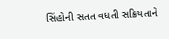સિંહોની સતત વધતી સક્રિયતાને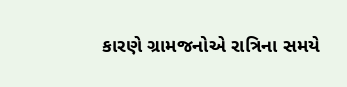કારણે ગ્રામજનોએ રાત્રિના સમયે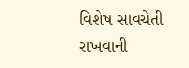વિશેષ સાવચેતી રાખવાની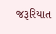જરૂરિયાત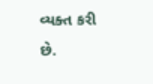વ્યક્ત કરી છે.